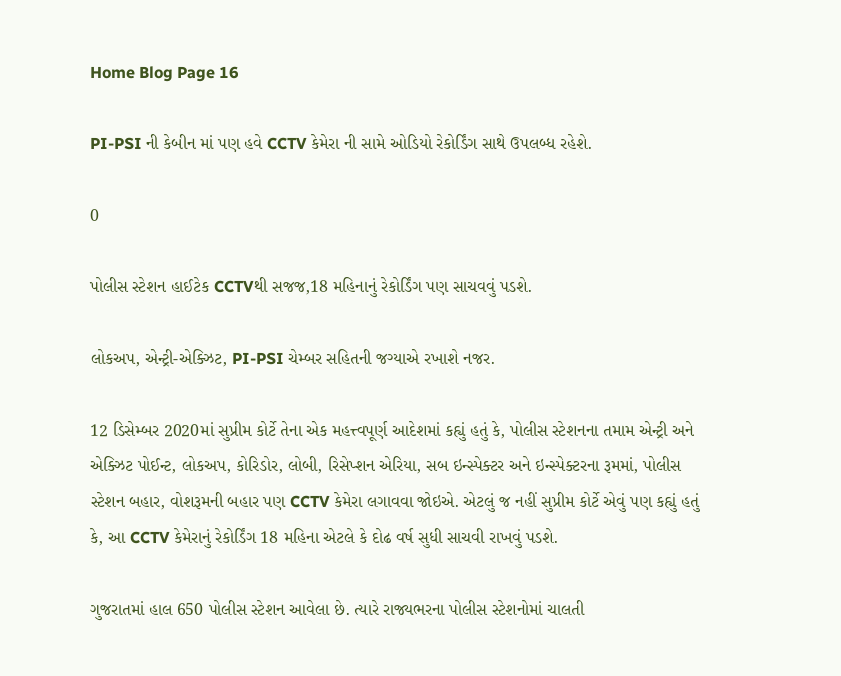Home Blog Page 16

PI-PSI ની કેબીન માં પણ હવે CCTV કેમેરા ની સામે ઓડિયો રેકોર્ડિંગ સાથે ઉપલબ્ધ રહેશે.

0

પોલીસ સ્ટેશન હાઈટેક CCTVથી સજજ,18 મહિનાનું રેકોર્ડિંગ પણ સાચવવું પડશે.

લોકઅપ, એન્ટ્રી-એક્ઝિટ, PI-PSI ચેમ્બર સહિતની જગ્યાએ રખાશે નજર.

12 ડિસેમ્બર 2020માં સુપ્રીમ કોર્ટે તેના એક મહત્ત્વપૂર્ણ આદેશમાં કહ્યું હતું કે, પોલીસ સ્ટેશનના તમામ એન્ટ્રી અને એક્ઝિટ પોઈન્ટ, લોકઅપ, કોરિડોર, લોબી, રિસેપ્શન એરિયા, સબ ઇન્સ્પેક્ટર અને ઇન્સ્પેક્ટરના રૂમમાં, પોલીસ સ્ટેશન બહાર, વોશરૂમની બહાર પણ CCTV કેમેરા લગાવવા જોઇએ. એટલું જ નહીં સુપ્રીમ કોર્ટે એવું પણ કહ્યું હતું કે, આ CCTV કેમેરાનું રેકોર્ડિંગ 18 મહિના એટલે કે દોઢ વર્ષ સુધી સાચવી રાખવું પડશે.

ગુજરાતમાં હાલ 650 પોલીસ સ્ટેશન આવેલા છે. ત્યારે રાજ્યભરના પોલીસ સ્ટેશનોમાં ચાલતી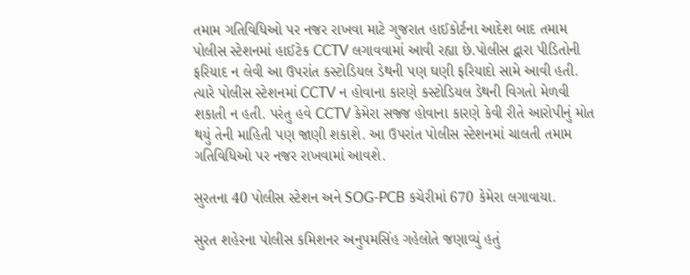તમામ ગતિવિધિઓ પર નજર રાખવા માટે ગુજરાત હાઈકોર્ટના આદેશ બાદ તમામ પોલીસ સ્ટેશનમાં હાઈટેક CCTV લગાવવામાં આવી રહ્યા છે.પોલીસ દ્વારા પીડિતોની ફરિયાદ ન લેવી આ ઉપરાંત કસ્ટોડિયલ ડેથની પણ ઘણી ફરિયાદો સામે આવી હતી. ત્યારે પોલીસ સ્ટેશનમાં CCTV ન હોવાના કારણે કસ્ટોડિયલ ડેથની વિગતો મેળવી શકાતી ન હતી. પરંતુ હવે CCTV કેમેરા સજ્જ હોવાના કારણે કેવી રીતે આરોપીનું મોત થયું તેની માહિતી પણ જાણી શકાશે. આ ઉપરાંત પોલીસ સ્ટેશનમાં ચાલતી તમામ ગતિવિધિઓ પર નજર રાખવામાં આવશે.

સુરતના 40 પોલીસ સ્ટેશન અને SOG-PCB કચેરીમાં 670 કેમેરા લગાવાયા.

સુરત શહેરના પોલીસ કમિશનર અનુપમસિંહ ગહેલોતે જણાવ્યું હતું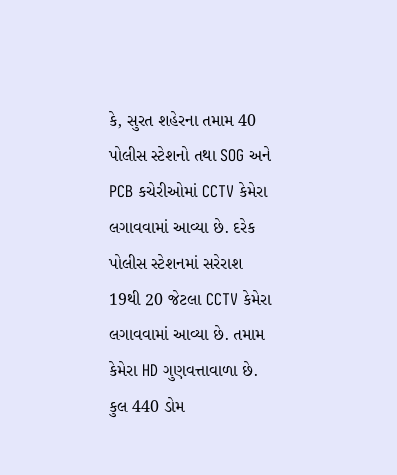કે, સુરત શહેરના તમામ 40 પોલીસ સ્ટેશનો તથા SOG અને PCB કચેરીઓમાં CCTV કેમેરા લગાવવામાં આવ્યા છે. દરેક પોલીસ સ્ટેશનમાં સરેરાશ 19થી 20 જેટલા CCTV કેમેરા લગાવવામાં આવ્યા છે. તમામ કેમેરા HD ગુણવત્તાવાળા છે. કુલ 440 ડોમ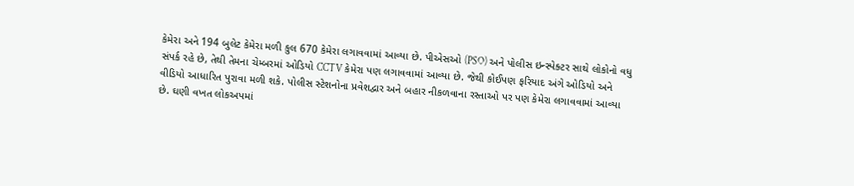કેમેરા અને 194 બુલેટ કેમેરા મળી કુલ 670 કેમેરા લગાવવામાં આવ્યા છે. પીએસઓ (PSO) અને પોલીસ ઇન્સ્પેક્ટર સાથે લોકોનો વધુ સંપર્ક રહે છે, તેથી તેમના ચેમ્બરમાં ઓડિયો CCTV કેમેરા પણ લગાવવામાં આવ્યા છે. જેથી કોઈપણ ફરિયાદ અંગે ઓડિયો અને વીડિયો આધારિત પુરાવા મળી શકે. પોલીસ સ્ટેશનોના પ્રવેશદ્વાર અને બહાર નીકળવાના રસ્તાઓ પર પણ કેમેરા લગાવવામાં આવ્યા છે. ઘણી વખત લોકઅપમાં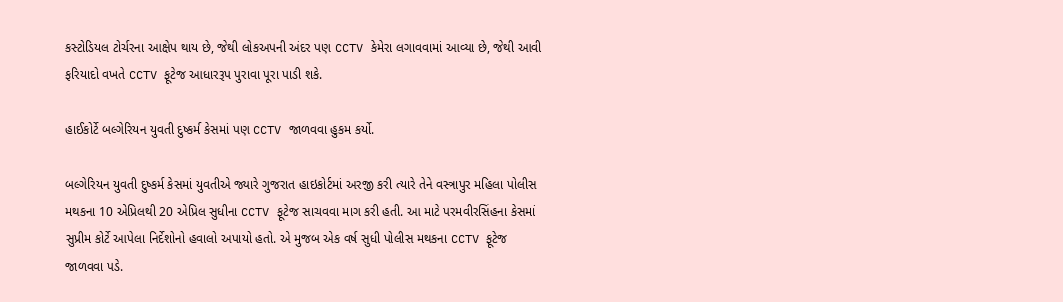કસ્ટોડિયલ ટોર્ચરના આક્ષેપ થાય છે, જેથી લોકઅપની અંદર પણ CCTV કેમેરા લગાવવામાં આવ્યા છે, જેથી આવી ફરિયાદો વખતે CCTV ફૂટેજ આધારરૂપ પુરાવા પૂરા પાડી શકે.

હાઈકોર્ટે બલ્ગેરિયન યુવતી દુષ્કર્મ કેસમાં પણ CCTV જાળવવા હુકમ કર્યો.

બલ્ગેરિયન યુવતી દુષ્કર્મ કેસમાં યુવતીએ જ્યારે ગુજરાત હાઇકોર્ટમાં અરજી કરી ત્યારે તેને વસ્ત્રાપુર મહિલા પોલીસ મથકના 10 એપ્રિલથી 20 એપ્રિલ સુધીના CCTV ફૂટેજ સાચવવા માગ કરી હતી. આ માટે પરમવીરસિંહના કેસમાં સુપ્રીમ કોર્ટે આપેલા નિર્દેશોનો હવાલો અપાયો હતો. એ મુજબ એક વર્ષ સુધી પોલીસ મથકના CCTV ફૂટેજ જાળવવા પડે.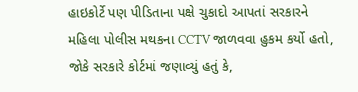હાઇકોર્ટે પણ પીડિતાના પક્ષે ચુકાદો આપતાં સરકારને મહિલા પોલીસ મથકના CCTV જાળવવા હુકમ કર્યો હતો, જોકે સરકારે કોર્ટમાં જણાવ્યું હતું કે,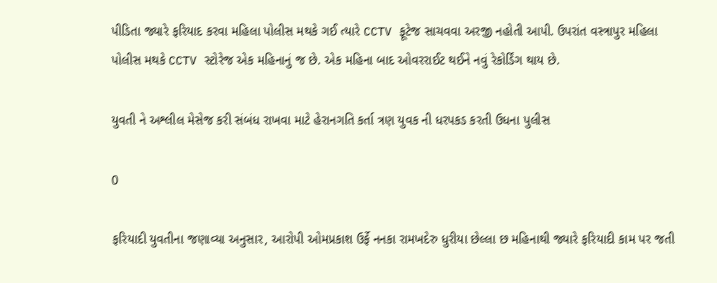પીડિતા જ્યારે ફરિયાદ કરવા મહિલા પોલીસ મથકે ગઈ ત્યારે CCTV ફૂટેજ સાચવવા અરજી નહોતી આપી. ઉપરાંત વસ્ત્રાપુર મહિલા પોલીસ મથકે CCTV સ્ટોરેજ એક મહિનાનું જ છે. એક મહિના બાદ ઓવરરાઈટ થઈને નવું રેકોર્ડિંગ થાય છે.

યુવતી ને અશ્લીલ મેસેજ કરી સંબંધ રાખવા માટે હેરાનગતિ કર્તા ત્રણ યુવક ની ધરપકડ કરતી ઉધના પુલીસ

0

ફરિયાદી યુવતીના જણાવ્યા અનુસાર, આરોપી ઓમપ્રકાશ ઉર્ફે નનકા રામખદેરુ ધુરીયા છેલ્લા છ મહિનાથી જ્યારે ફરિયાદી કામ પર જતી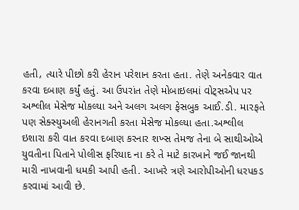હતી, ત્યારે પીછો કરી હેરાન પરેશાન કરતા હતા. તેણે અનેકવાર વાત કરવા દબાણ કર્યું હતું. આ ઉપરાંત તેણે મોબાઇલમાં વોટ્સએપ પર અશ્લીલ મેસેજ મોકલ્યા અને અલગ અલગ ફેસબુક આઈ.ડી. મારફતે પણ સેક્સ્યુઅલી હેરાનગતી કરતા મેસેજ મોકલ્યા હતા.અશ્લીલ ઇશારા કરી વાત કરવા દબાણ કરનાર શખ્સ તેમજ તેના બે સાથીઓએ યુવતીના પિતાને પોલીસ ફરિયાદ ના કરે તે માટે કારખાને જઈ જાનથી મારી નાખવાની ધમકી આપી હતી. આખરે ત્રણે આરોપીઓની ધરપકડ કરવામાં આવી છે.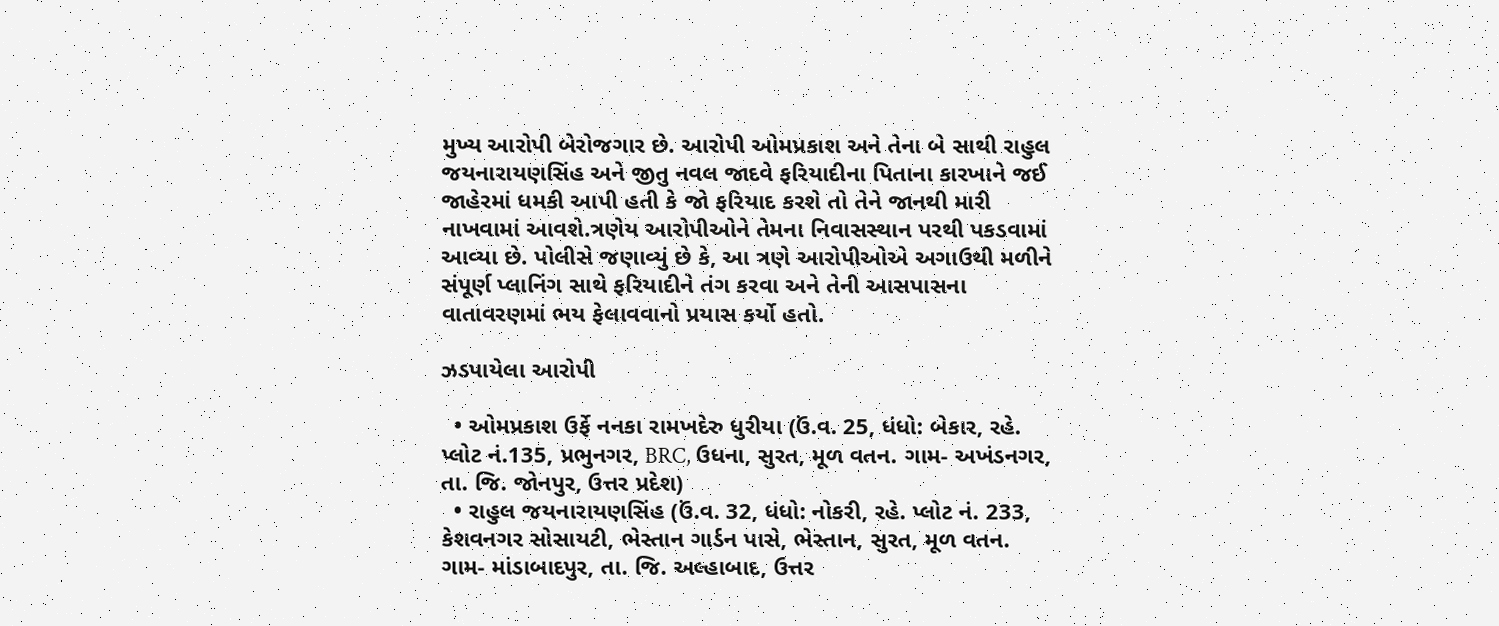મુખ્ય આરોપી બેરોજગાર છે. આરોપી ઓમપ્રકાશ અને તેના બે સાથી રાહુલ જયનારાયણસિંહ અને જીતુ નવલ જાદવે ફરિયાદીના પિતાના કારખાને જઈ જાહેરમાં ધમકી આપી હતી કે જો ફરિયાદ કરશે તો તેને જાનથી મારી નાખવામાં આવશે.ત્રણેય આરોપીઓને તેમના નિવાસસ્થાન પરથી પકડવામાં આવ્યા છે. પોલીસે જણાવ્યું છે કે, આ ત્રણે આરોપીઓએ અગાઉથી મળીને સંપૂર્ણ પ્લાનિંગ સાથે ફરિયાદીને તંગ કરવા અને તેની આસપાસના વાતાવરણમાં ભય ફેલાવવાનો પ્રયાસ કર્યો હતો.

ઝડપાયેલા આરોપી

  • ઓમપ્રકાશ ઉર્ફે નનકા રામખદેરુ ધુરીયા (ઉં.વ. 25, ધંધો: બેકાર, રહે. પ્લોટ નં.135, પ્રભુનગર, BRC, ઉધના, સુરત, મૂળ વતન. ગામ- અખંડનગર, તા. જિ. જોનપુર, ઉત્તર પ્રદેશ)
  • રાહુલ જયનારાયણસિંહ (ઉં.વ. 32, ધંધો: નોકરી, રહે. પ્લોટ નં. 233, કેશવનગર સોસાયટી, ભેસ્તાન ગાર્ડન પાસે, ભેસ્તાન, સુરત, મૂળ વતન. ગામ- માંડાબાદપુર, તા. જિ. અલ્હાબાદ, ઉત્તર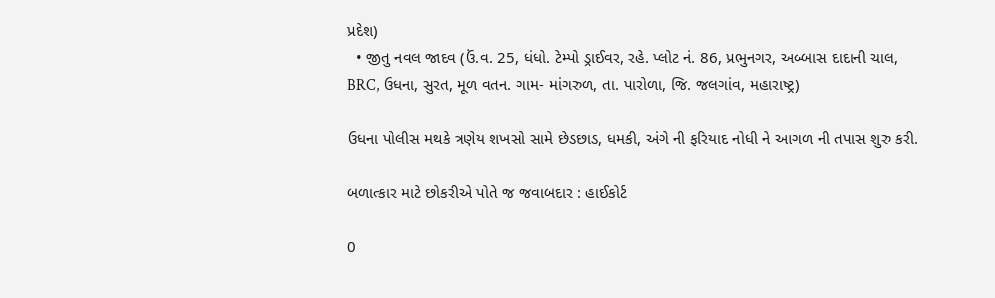પ્રદેશ)
  • જીતુ નવલ જાદવ (ઉં.વ. 25, ધંધો. ટેમ્પો ડ્રાઈવર, રહે. પ્લોટ નં. 86, પ્રભુનગર, અબ્બાસ દાદાની ચાલ, BRC, ઉધના, સુરત, મૂળ વતન. ગામ- માંગરુળ, તા. પારોળા, જિ. જલગાંવ, મહારાષ્ટ્ર)

ઉધના પોલીસ મથકે ત્રણેય શખસો સામે છેડછાડ, ધમકી, અંગે ની ફરિયાદ નોધી ને આગળ ની તપાસ શુરુ કરી.

બળાત્કાર માટે છોકરીએ પોતે જ જવાબદાર : હાઈકોર્ટ

0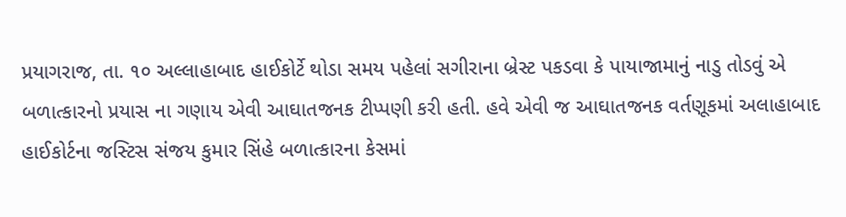પ્રયાગરાજ, તા. ૧૦ અલ્લાહાબાદ હાઈકોર્ટે થોડા સમય પહેલાં સગીરાના બ્રેસ્ટ પકડવા કે પાયાજામાનું નાડુ તોડવું એ બળાત્કારનો પ્રયાસ ના ગણાય એવી આઘાતજનક ટીપ્પણી કરી હતી. હવે એવી જ આઘાતજનક વર્તણૂકમાં અલાહાબાદ હાઈકોર્ટના જસ્ટિસ સંજય કુમાર સિંહે બળાત્કારના કેસમાં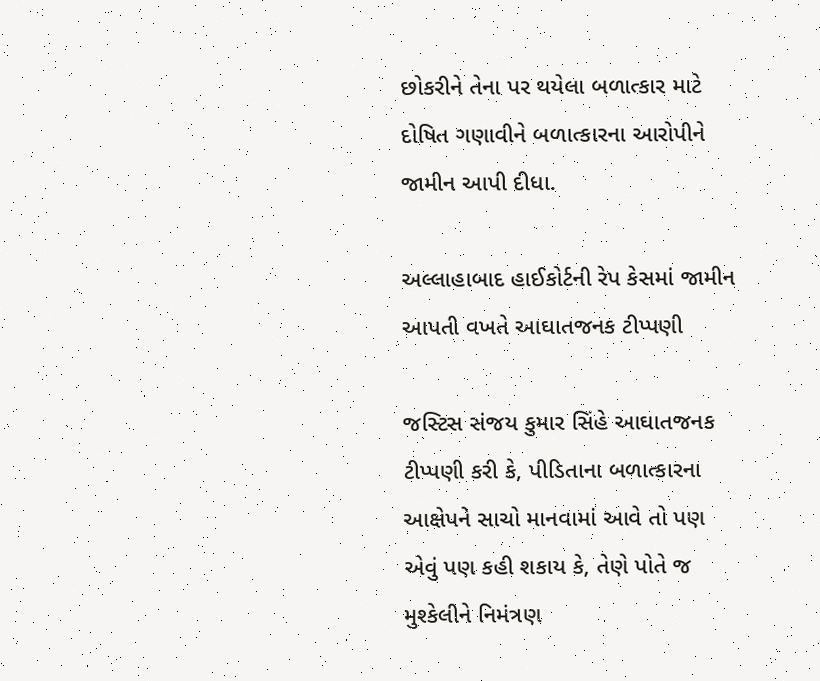છોકરીને તેના પર થયેલા બળાત્કાર માટે દોષિત ગણાવીને બળાત્કારના આરોપીને જામીન આપી દીધા.

અલ્લાહાબાદ હાઈકોર્ટની રેપ કેસમાં જામીન આપતી વખતે આઘાતજનક ટીપ્પણી

જસ્ટિસ સંજય કુમાર સિંહે આઘાતજનક ટીપ્પણી કરી કે, પીડિતાના બળાત્કારના આક્ષેપને સાચો માનવામાં આવે તો પણ એવું પણ કહી શકાય કે, તેણે પોતે જ મુશ્કેલીને નિમંત્રણ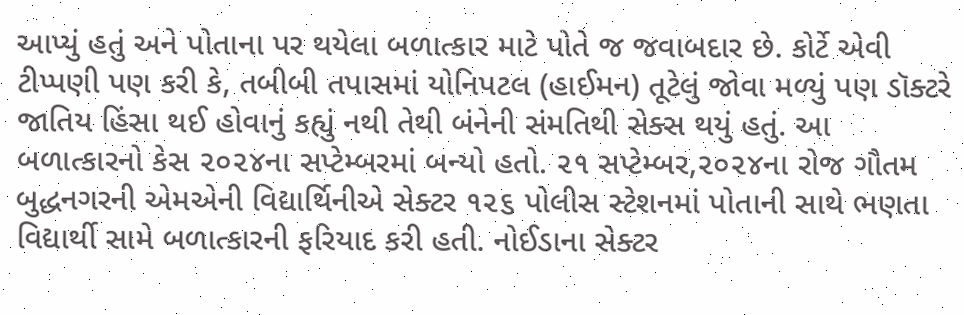આપ્યું હતું અને પોતાના પર થયેલા બળાત્કાર માટે પોતે જ જવાબદાર છે. કોર્ટે એવી ટીપ્પણી પણ કરી કે, તબીબી તપાસમાં યોનિપટલ (હાઈમન) તૂટેલું જોવા મળ્યું પણ ડૉક્ટરે જાતિય હિંસા થઈ હોવાનું કહ્યું નથી તેથી બંનેની સંમતિથી સેક્સ થયું હતું. આ બળાત્કારનો કેસ ૨૦૨૪ના સપ્ટેમ્બરમાં બન્યો હતો. ૨૧ સપ્ટેમ્બર,૨૦૨૪ના રોજ ગૌતમ બુદ્ધનગરની એમએની વિદ્યાર્થિનીએ સેક્ટર ૧૨૬ પોલીસ સ્ટેશનમાં પોતાની સાથે ભણતા વિદ્યાર્થી સામે બળાત્કારની ફરિયાદ કરી હતી. નોઈડાના સેક્ટર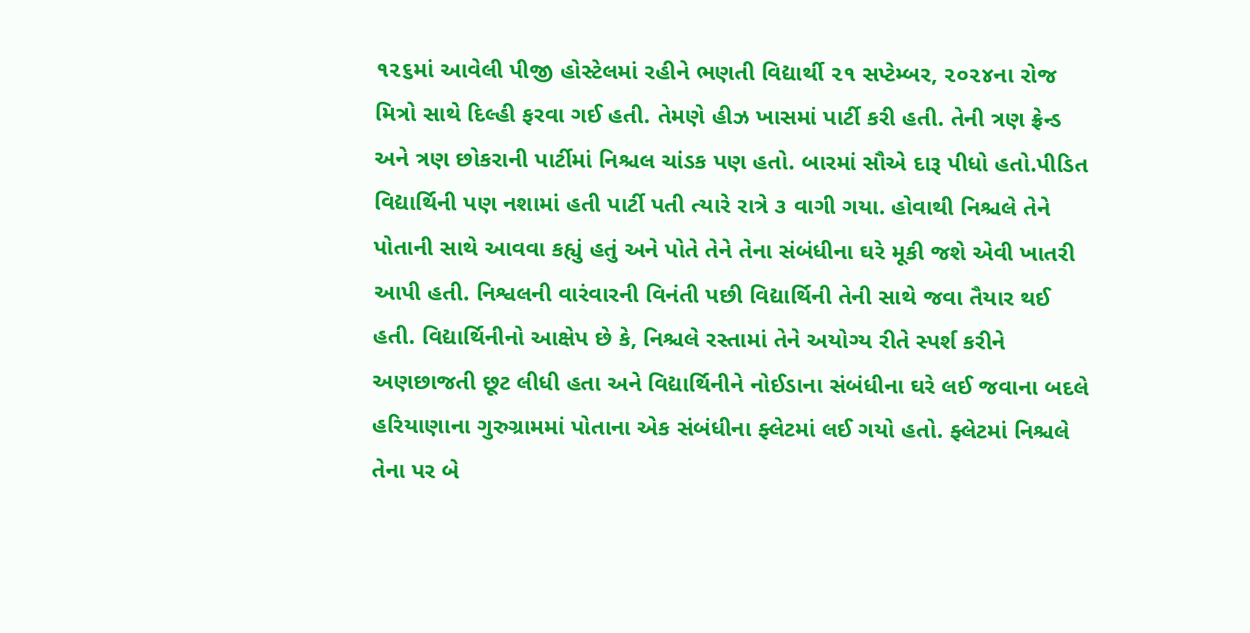૧૨૬માં આવેલી પીજી હોસ્ટેલમાં રહીને ભણતી વિદ્યાર્થી ૨૧ સપ્ટેમ્બર, ૨૦૨૪ના રોજ મિત્રો સાથે દિલ્હી ફરવા ગઈ હતી. તેમણે હીઝ ખાસમાં પાર્ટી કરી હતી. તેની ત્રણ ફ્રેન્ડ અને ત્રણ છોકરાની પાર્ટીમાં નિશ્ચલ ચાંડક પણ હતો. બારમાં સૌએ દારૂ પીધો હતો.પીડિત વિદ્યાર્થિની પણ નશામાં હતી પાર્ટી પતી ત્યારે રાત્રે ૩ વાગી ગયા. હોવાથી નિશ્ચલે તેને પોતાની સાથે આવવા કહ્યું હતું અને પોતે તેને તેના સંબંધીના ઘરે મૂકી જશે એવી ખાતરી આપી હતી. નિશ્વલની વારંવારની વિનંતી પછી વિદ્યાર્થિની તેની સાથે જવા તૈયાર થઈ હતી. વિદ્યાર્થિનીનો આક્ષેપ છે કે, નિશ્ચલે રસ્તામાં તેને અયોગ્ય રીતે સ્પર્શ કરીને અણછાજતી છૂટ લીધી હતા અને વિદ્યાર્થિનીને નોઈડાના સંબંધીના ઘરે લઈ જવાના બદલે હરિયાણાના ગુરુગ્રામમાં પોતાના એક સંબંધીના ફ્લેટમાં લઈ ગયો હતો. ફ્લેટમાં નિશ્ચલે તેના પર બે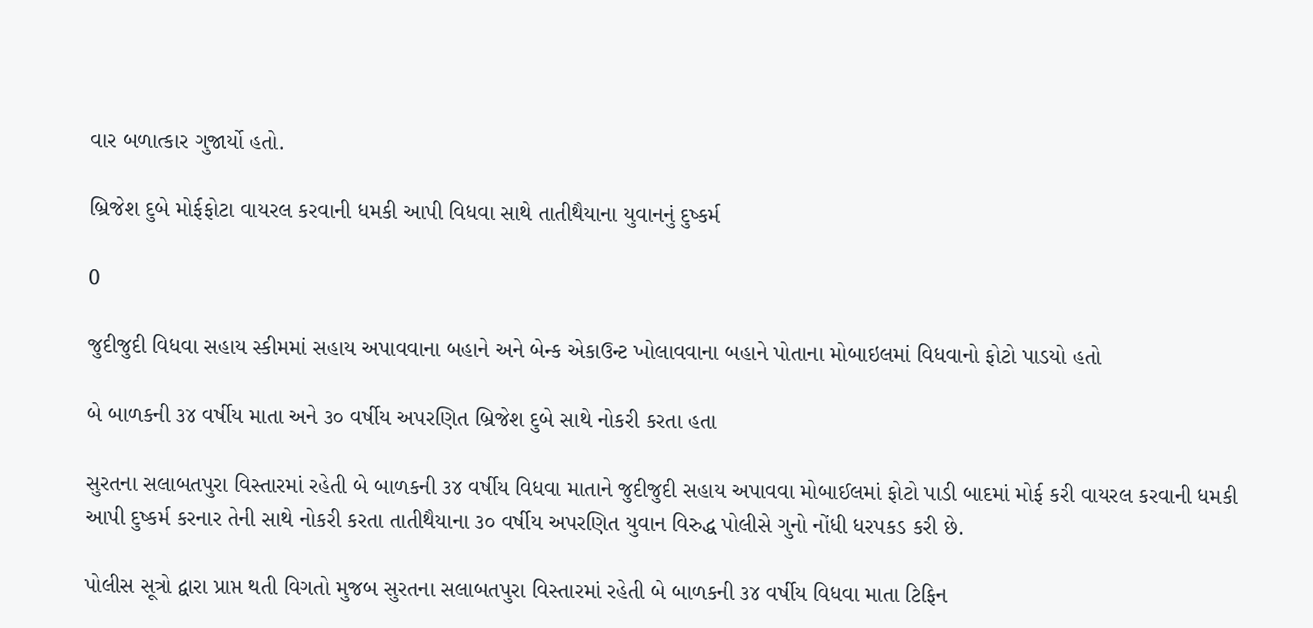વાર બળાત્કાર ગુજાર્યો હતો.

બ્રિજેશ દુબે મોર્ફફોટા વાયરલ કરવાની ધમકી આપી વિધવા સાથે તાતીથૈયાના યુવાનનું દુષ્કર્મ

0

જુદીજુદી વિધવા સહાય સ્કીમમાં સહાય અપાવવાના બહાને અને બેન્ક એકાઉન્ટ ખોલાવવાના બહાને પોતાના મોબાઇલમાં વિધવાનો ફોટો પાડયો હતો

બે બાળકની ૩૪ વર્ષીય માતા અને ૩૦ વર્ષીય અપરણિત બ્રિજેશ દુબે સાથે નોકરી કરતા હતા

સુરતના સલાબતપુરા વિસ્તારમાં રહેતી બે બાળકની ૩૪ વર્ષીય વિધવા માતાને જુદીજુદી સહાય અપાવવા મોબાઈલમાં ફોટો પાડી બાદમાં મોર્ફ કરી વાયરલ કરવાની ધમકી આપી દુષ્કર્મ કરનાર તેની સાથે નોકરી કરતા તાતીથૈયાના ૩૦ વર્ષીય અપરણિત યુવાન વિરુદ્ધ પોલીસે ગુનો નોંધી ધરપકડ કરી છે.

પોલીસ સૂત્રો દ્વારા પ્રાપ્ત થતી વિગતો મુજબ સુરતના સલાબતપુરા વિસ્તારમાં રહેતી બે બાળકની ૩૪ વર્ષીય વિધવા માતા ટિફિન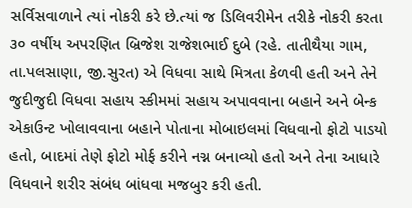સર્વિસવાળાને ત્યાં નોકરી કરે છે.ત્યાં જ ડિલિવરીમેન તરીકે નોકરી કરતા ૩૦ વર્ષીય અપરણિત બ્રિજેશ રાજેશભાઈ દુબે (રહે. તાતીથૈયા ગામ, તા.પલસાણા, જી.સુરત) એ વિધવા સાથે મિત્રતા કેળવી હતી અને તેને જુદીજુદી વિધવા સહાય સ્કીમમાં સહાય અપાવવાના બહાને અને બેન્ક એકાઉન્ટ ખોલાવવાના બહાને પોતાના મોબાઇલમાં વિધવાનો ફોટો પાડયો હતો, બાદમાં તેણે ફોટો મોર્ફ કરીને નગ્ન બનાવ્યો હતો અને તેના આધારે વિધવાને શરીર સંબંધ બાંધવા મજબુર કરી હતી.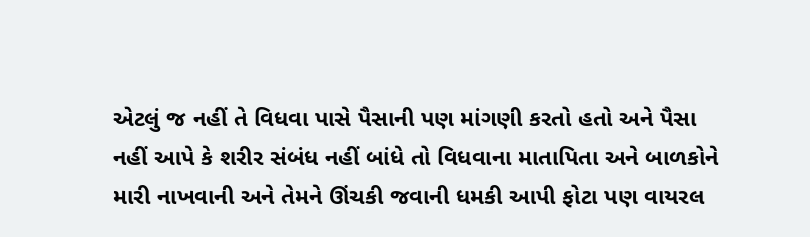એટલું જ નહીં તે વિધવા પાસે પૈસાની પણ માંગણી કરતો હતો અને પૈસા નહીં આપે કે શરીર સંબંધ નહીં બાંધે તો વિધવાના માતાપિતા અને બાળકોને મારી નાખવાની અને તેમને ઊંચકી જવાની ધમકી આપી ફોટા પણ વાયરલ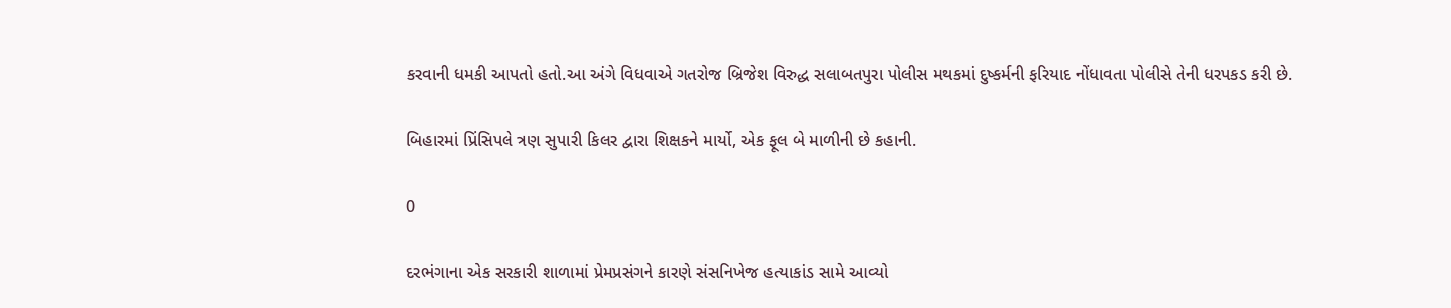કરવાની ધમકી આપતો હતો.આ અંગે વિધવાએ ગતરોજ બ્રિજેશ વિરુદ્ધ સલાબતપુરા પોલીસ મથકમાં દુષ્કર્મની ફરિયાદ નોંધાવતા પોલીસે તેની ધરપકડ કરી છે.

બિહારમાં પ્રિંસિપલે ત્રણ સુપારી કિલર દ્વારા શિક્ષકને માર્યો, એક ફૂલ બે માળીની છે કહાની.

0

દરભંગાના એક સરકારી શાળામાં પ્રેમપ્રસંગને કારણે સંસનિખેજ હત્યાકાંડ સામે આવ્યો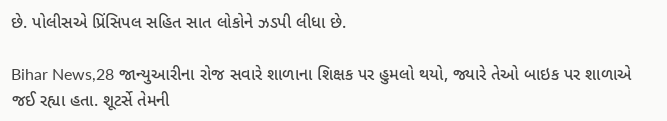છે. પોલીસએ પ્રિંસિપલ સહિત સાત લોકોને ઝડપી લીધા છે.

Bihar News,28 જાન્યુઆરીના રોજ સવારે શાળાના શિક્ષક પર હુમલો થયો, જ્યારે તેઓ બાઇક પર શાળાએ જઈ રહ્યા હતા. શૂટર્સે તેમની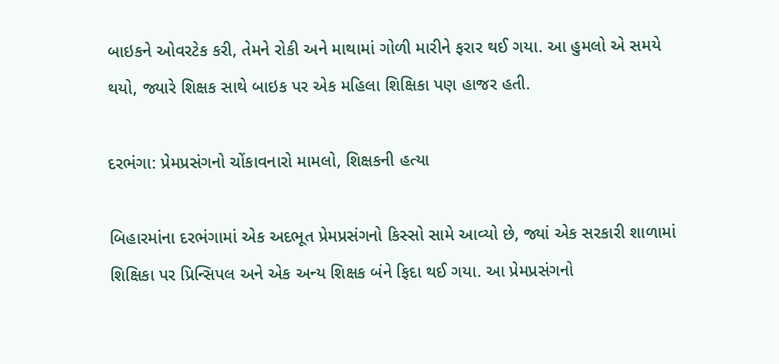બાઇકને ઓવરટેક કરી, તેમને રોકી અને માથામાં ગોળી મારીને ફરાર થઈ ગયા. આ હુમલો એ સમયે થયો, જ્યારે શિક્ષક સાથે બાઇક પર એક મહિલા શિક્ષિકા પણ હાજર હતી.

દરભંગા: પ્રેમપ્રસંગનો ચોંકાવનારો મામલો, શિક્ષકની હત્યા

બિહારમાંના દરભંગામાં એક અદભૂત પ્રેમપ્રસંગનો કિસ્સો સામે આવ્યો છે, જ્યાં એક સરકારી શાળામાં શિક્ષિકા પર પ્રિન્સિપલ અને એક અન્ય શિક્ષક બંને ફિદા થઈ ગયા. આ પ્રેમપ્રસંગનો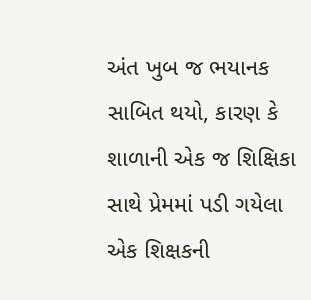અંત ખુબ જ ભયાનક સાબિત થયો, કારણ કે શાળાની એક જ શિક્ષિકા સાથે પ્રેમમાં પડી ગયેલા એક શિક્ષકની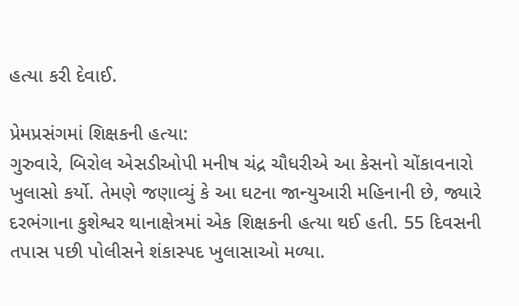હત્યા કરી દેવાઈ.

પ્રેમપ્રસંગમાં શિક્ષકની હત્યા:
ગુરુવારે, બિરોલ એસડીઓપી મનીષ ચંદ્ર ચૌધરીએ આ કેસનો ચોંકાવનારો ખુલાસો કર્યો. તેમણે જણાવ્યું કે આ ઘટના જાન્યુઆરી મહિનાની છે, જ્યારે દરભંગાના કુશેશ્વર થાનાક્ષેત્રમાં એક શિક્ષકની હત્યા થઈ હતી. 55 દિવસની તપાસ પછી પોલીસને શંકાસ્પદ ખુલાસાઓ મળ્યા.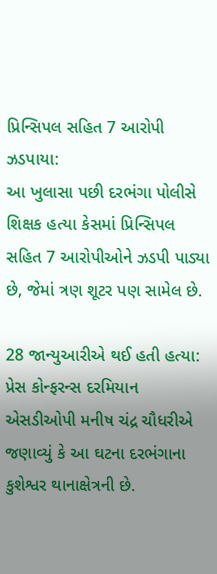પ્રિન્સિપલ સહિત 7 આરોપી ઝડપાયા:
આ ખુલાસા પછી દરભંગા પોલીસે શિક્ષક હત્યા કેસમાં પ્રિન્સિપલ સહિત 7 આરોપીઓને ઝડપી પાડ્યા છે, જેમાં ત્રણ શૂટર પણ સામેલ છે.

28 જાન્યુઆરીએ થઈ હતી હત્યા:
પ્રેસ કોન્ફરન્સ દરમિયાન એસડીઓપી મનીષ ચંદ્ર ચૌધરીએ જણાવ્યું કે આ ઘટના દરભંગાના કુશેશ્વર થાનાક્ષેત્રની છે.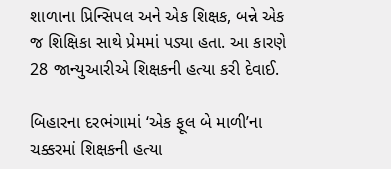શાળાના પ્રિન્સિપલ અને એક શિક્ષક, બન્ને એક જ શિક્ષિકા સાથે પ્રેમમાં પડ્યા હતા. આ કારણે 28 જાન્યુઆરીએ શિક્ષકની હત્યા કરી દેવાઈ.

બિહારના દરભંગામાં ‘એક ફૂલ બે માળી’ના ચક્કરમાં શિક્ષકની હત્યા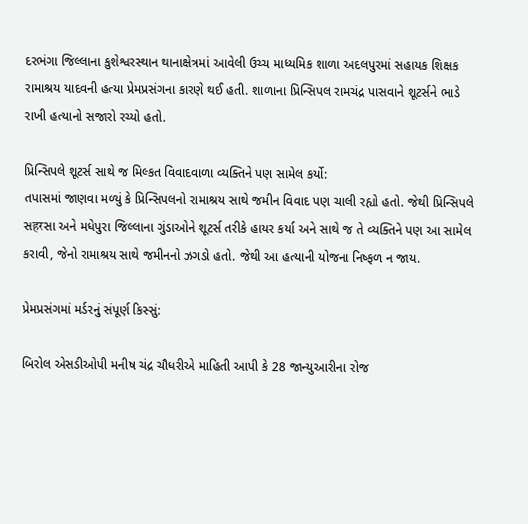દરભંગા જિલ્લાના કુશેશ્વરસ્થાન થાનાક્ષેત્રમાં આવેલી ઉચ્ચ માધ્યમિક શાળા અદલપુરમાં સહાયક શિક્ષક રામાશ્રય યાદવની હત્યા પ્રેમપ્રસંગના કારણે થઈ હતી. શાળાના પ્રિન્સિપલ રામચંદ્ર પાસવાને શૂટર્સને ભાડે રાખી હત્યાનો સજારો રચ્યો હતો.

પ્રિન્સિપલે શૂટર્સ સાથે જ મિલ્કત વિવાદવાળા વ્યક્તિને પણ સામેલ કર્યો:
તપાસમાં જાણવા મળ્યું કે પ્રિન્સિપલનો રામાશ્રય સાથે જમીન વિવાદ પણ ચાલી રહ્યો હતો. જેથી પ્રિન્સિપલે સहरસા અને મધેપુરા જિલ્લાના ગુંડાઓને શૂટર્સ તરીકે હાયર કર્યા અને સાથે જ તે વ્યક્તિને પણ આ સામેલ કરાવી, જેનો રામાશ્રય સાથે જમીનનો ઝગડો હતો. જેથી આ હત્યાની યોજના નિષ્ફળ ન જાય.

પ્રેમપ્રસંગમાં મર્ડરનું સંપૂર્ણ કિસ્સું:

બિરોલ એસડીઓપી મનીષ ચંદ્ર ચૌધરીએ માહિતી આપી કે 28 જાન્યુઆરીના રોજ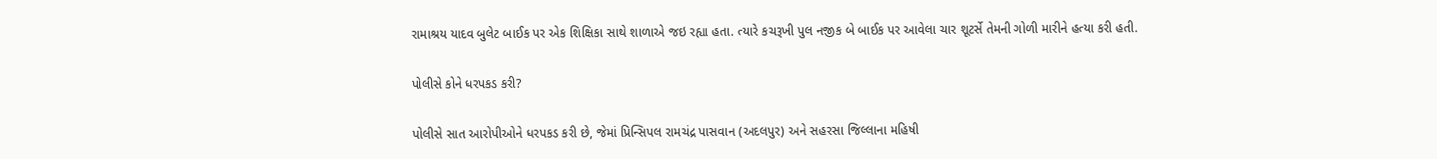રામાશ્રય યાદવ બુલેટ બાઈક પર એક શિક્ષિકા સાથે શાળાએ જઇ રહ્યા હતા. ત્યારે કચરૂખી પુલ નજીક બે બાઈક પર આવેલા ચાર શૂટર્સે તેમની ગોળી મારીને હત્યા કરી હતી.

પોલીસે કોને ધરપકડ કરી?

પોલીસે સાત આરોપીઓને ધરપકડ કરી છે, જેમાં પ્રિન્સિપલ રામચંદ્ર પાસવાન (અદલપુર) અને સહરસા જિલ્લાના મહિષી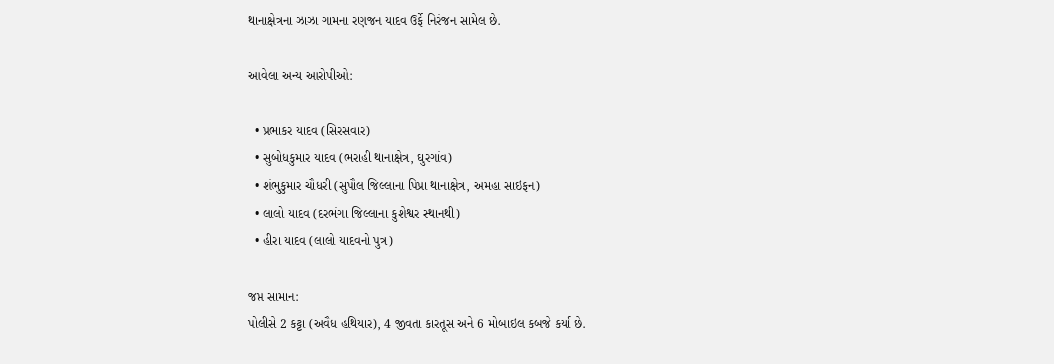થાનાક્ષેત્રના ઝાઝા ગામના રણજન યાદવ ઉર્ફે નિરંજન સામેલ છે.

આવેલા અન્ય આરોપીઓ:

  • પ્રભાકર યાદવ (સિરસવાર)
  • સુબોધકુમાર યાદવ (ભરાહી થાનાક્ષેત્ર, ઘુરગાંવ)
  • શંભુકુમાર ચૌધરી (સુપૌલ જિલ્લાના પિપ્રા થાનાક્ષેત્ર, અમહા સાઇફન)
  • લાલો યાદવ (દરભંગા જિલ્લાના કુશેશ્વર સ્થાનથી)
  • હીરા યાદવ (લાલો યાદવનો પુત્ર)

જપ્ત સામાન:
પોલીસે 2 કટ્ટા (અવૈધ હથિયાર), 4 જીવતા કારતૂસ અને 6 મોબાઇલ કબજે કર્યા છે.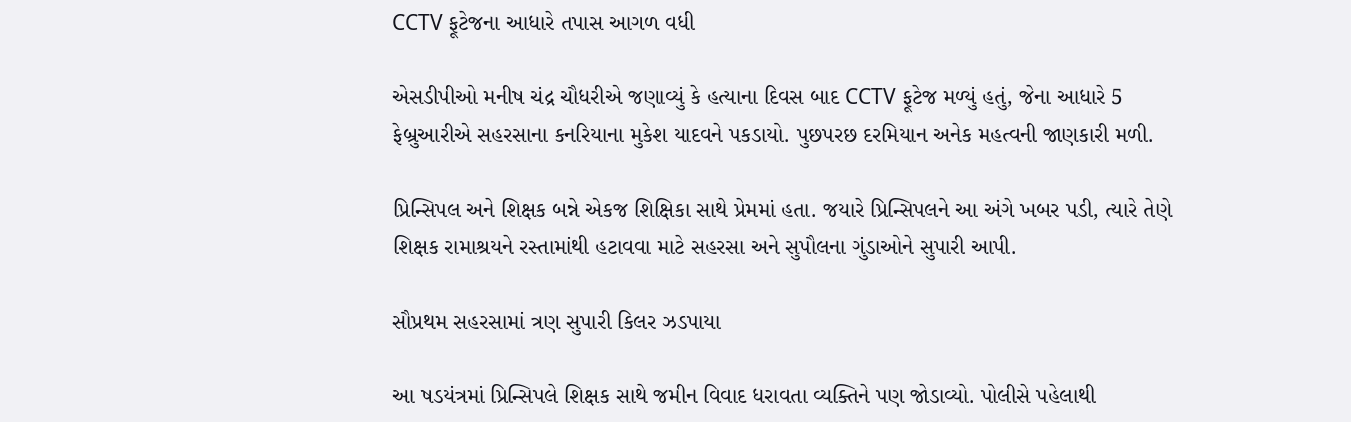CCTV ફૂટેજના આધારે તપાસ આગળ વધી

એસડીપીઓ મનીષ ચંદ્ર ચૌધરીએ જણાવ્યું કે હત્યાના દિવસ બાદ CCTV ફૂટેજ મળ્યું હતું, જેના આધારે 5 ફેબ્રુઆરીએ સહરસાના કનરિયાના મુકેશ યાદવને પકડાયો. પુછપરછ દરમિયાન અનેક મહત્વની જાણકારી મળી.

પ્રિન્સિપલ અને શિક્ષક બન્ને એકજ શિક્ષિકા સાથે પ્રેમમાં હતા. જયારે પ્રિન્સિપલને આ અંગે ખબર પડી, ત્યારે તેણે શિક્ષક રામાશ્રયને રસ્તામાંથી હટાવવા માટે સહરસા અને સુપૌલના ગુંડાઓને સુપારી આપી.

સૌપ્રથમ સહરસામાં ત્રણ સુપારી કિલર ઝડપાયા

આ ષડયંત્રમાં પ્રિન્સિપલે શિક્ષક સાથે જમીન વિવાદ ધરાવતા વ્યક્તિને પણ જોડાવ્યો. પોલીસે પહેલાથી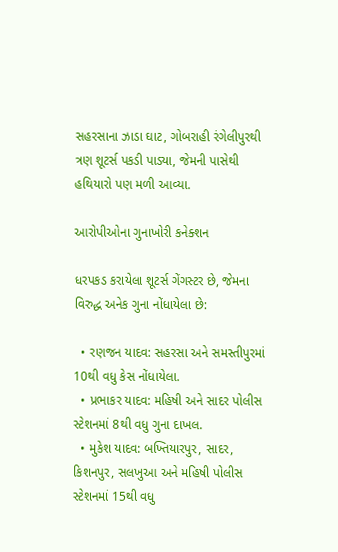સહરસાના ઝાડા ઘાટ, ગોબરાહી રંગેલીપુરથી ત્રણ શૂટર્સ પકડી પાડ્યા, જેમની પાસેથી હથિયારો પણ મળી આવ્યા.

આરોપીઓના ગુનાખોરી કનેક્શન

ધરપકડ કરાયેલા શૂટર્સ ગેંગસ્ટર છે, જેમના વિરુદ્ધ અનેક ગુના નોંધાયેલા છે:

  • રણજન યાદવ: સહરસા અને સમસ્તીપુરમાં 10થી વધુ કેસ નોંધાયેલા.
  • પ્રભાકર યાદવ: મહિષી અને સાદર પોલીસ સ્ટેશનમાં 8થી વધુ ગુના દાખલ.
  • મુકેશ યાદવ: બખ્તિયારપુર, સાદર, કિશનપુર, સલખુઆ અને મહિષી પોલીસ સ્ટેશનમાં 15થી વધુ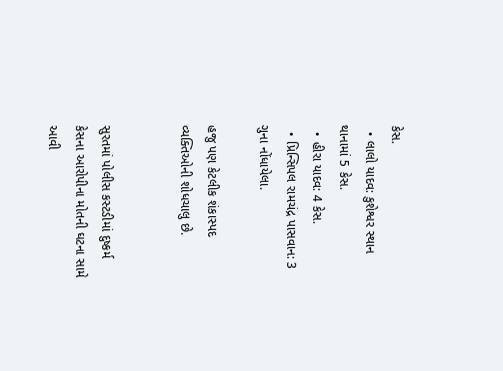કેસ.
  • લાલો યાદવ: કુશેશ્વર સ્થાન થાનામાં 5 કેસ.
  • હીરા યાદવ: 4 કેસ.
  • પ્રિન્સિપલ રામચંદ્ર પાસવાન: 3 ગુના નોંધાયેલા.

હજુ પણ કેટલીક શંકાસ્પદ વ્યક્તિઓની શોધચાલુ છે.


સુરતમાં પોલીસ કસ્ટડીમાં દુષ્કર્મ કેસના આરોપીના મોતની ઘટના સામે આવી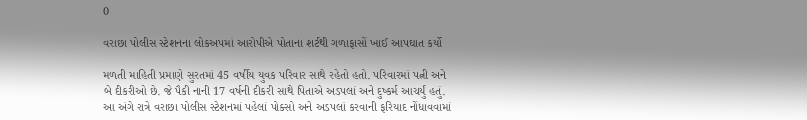0

વરાછા પોલીસ સ્ટેશનના લોકઅપમાં આરોપીએ પોતાના શર્ટથી ગળાફાસોં ખાઈ આપઘાત કર્યો

મળતી માહિતી પ્રમાણે સુરતમાં 45 વર્ષીય યુવક પરિવાર સાથે રહેતો હતો. પરિવારમાં પત્ની અને બે દીકરીઓ છે. જે પૈકી નાની 17 વર્ષની દીકરી સાથે પિતાએ અડપલાં અને દુષ્કર્મ આચર્યું હતું. આ અંગે રાત્રે વરાછા પોલીસ સ્ટેશનમાં પહેલાં પોક્સો અને અડપલાં કરવાની ફરિયાદ નોંધાવવામાં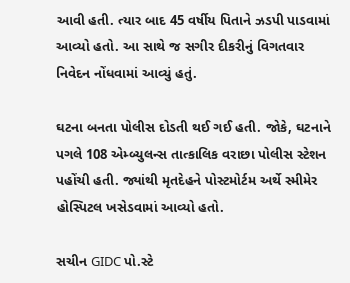આવી હતી. ત્યાર બાદ 45 વર્ષીય પિતાને ઝડપી પાડવામાં આવ્યો હતો. આ સાથે જ સગીર દીકરીનું વિગતવાર નિવેદન નોંધવામાં આવ્યું હતું.

ઘટના બનતા પોલીસ દોડતી થઈ ગઈ હતી. જોકે, ઘટનાને પગલે 108 એમ્બ્યુલન્સ તાત્કાલિક વરાછા પોલીસ સ્ટેશન પહોંચી હતી. જ્યાંથી મૃતદેહને પોસ્ટમોર્ટમ અર્થે સ્મીમેર હોસ્પિટલ ખસેડવામાં આવ્યો હતો.

સચીન GIDC પો.સ્ટે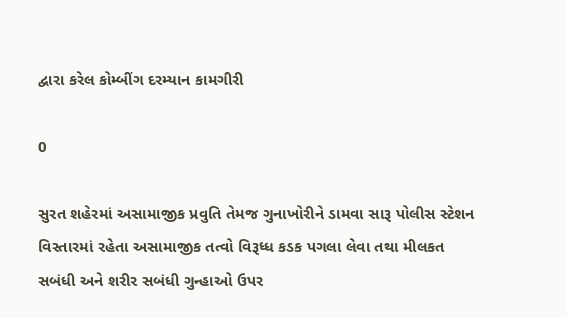દ્વારા કરેલ કોમ્બીંગ દરમ્યાન કામગીરી

0

સુરત શહેરમાં અસામાજીક પ્રવુતિ તેમજ ગુનાખોરીને ડામવા સારૂ પોલીસ સ્ટેશન વિસ્તારમાં રહેતા અસામાજીક તત્વો વિરૂધ્ધ કડક પગલા લેવા તથા મીલકત સબંધી અને શરીર સબંધી ગુન્હાઓ ઉપર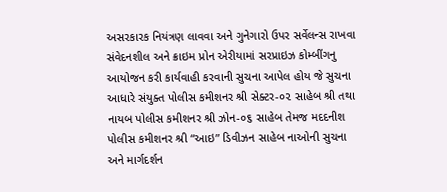અસરકારક નિયંત્રણ લાવવા અને ગુનેગારો ઉપર સર્વેલન્સ રાખવા સંવેદનશીલ અને ક્રાઇમ પ્રોન એરીયામાં સરપ્રાઇઝ કોમ્બીંગનુ આયોજન કરી કાર્યવાહી કરવાની સુચના આપેલ હોય જે સુચના આધારે સંયુક્ત પોલીસ કમીશનર શ્રી સેક્ટર-૦૨ સાહેબ શ્રી તથા નાયબ પોલીસ કમીશનર શ્રી ઝોન-૦૬ સાહેબ તેમજ મદદનીશ પોલીસ કમીશનર શ્રી “આઇ” ડિવીઝન સાહેબ નાઓની સુચના અને માર્ગદર્શન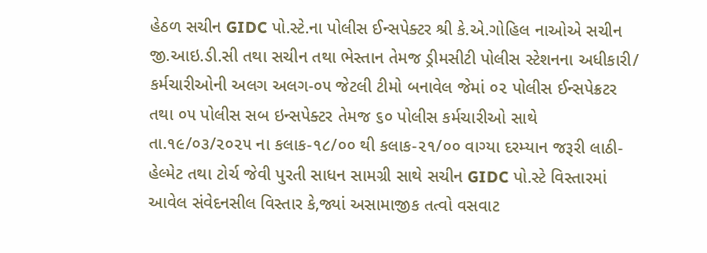હેઠળ સચીન GIDC પો.સ્ટે.ના પોલીસ ઈન્સપેક્ટર શ્રી કે.એ.ગોહિલ નાઓએ સચીન જી.આઇ.ડી.સી તથા સચીન તથા ભેસ્તાન તેમજ ડ્રીમસીટી પોલીસ સ્ટેશનના અધીકારી/ કર્મચારીઓની અલગ અલગ-૦૫ જેટલી ટીમો બનાવેલ જેમાં ૦૨ પોલીસ ઈન્સપેક્રટર તથા ૦૫ પોલીસ સબ ઇન્સપેક્ટર તેમજ ૬૦ પોલીસ કર્મચારીઓ સાથે તા.૧૯/૦૩/૨૦૨૫ ના કલાક-૧૮/૦૦ થી કલાક-૨૧/૦૦ વાગ્યા દરમ્યાન જરૂરી લાઠી-હેલ્મેટ તથા ટોર્ચ જેવી પુરતી સાધન સામગ્રી સાથે સચીન GIDC પો.સ્ટે વિસ્તારમાં આવેલ સંવેદનસીલ વિસ્તાર કે,જ્યાં અસામાજીક તત્વો વસવાટ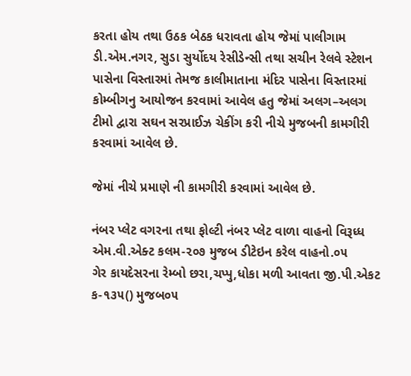કરતા હોય તથા ઉઠક બેઠક ધરાવતા હોય જેમાં પાલીગામ ડી.એમ.નગર, સુડા સુર્યોદય રેસીડેન્સી તથા સચીન રેલવે સ્ટેશન પાસેના વિસ્તારમાં તેમજ કાલીમાતાના મંદિર પાસેના વિસ્તારમાં કોમ્બીગનુ આયોજન કરવામાં આવેલ હતુ જેમાં અલગ–અલગ ટીમો દ્વારા સઘન સરપ્રાઈઝ ચેકીંગ કરી નીચે મુજબની કામગીરી કરવામાં આવેલ છે.

જેમાં નીચે પ્રમાણે ની કામગીરી કરવામાં આવેલ છે.

નંબર પ્લેટ વગરના તથા ફોલ્ટી નંબર પ્લેટ વાળા વાહનો વિરૂધ્ધ એમ.વી.એક્ટ કલમ-૨૦૭ મુજબ ડીટેઇન કરેલ વાહનો.૦૫
ગેર કાયદેસરના રેમ્બો છરા,ચપ્પુ,ધોકા મળી આવતા જી.પી.એકટ ક-૧૩૫() મુજબ૦૫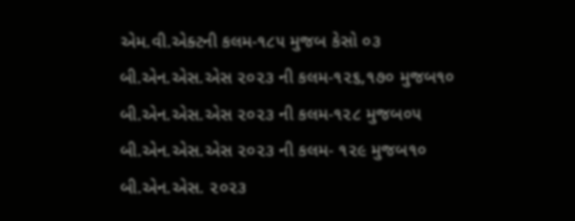એમ.વી.એક્ટની કલમ-૧૮૫ મુજબ કેસો ૦૩
બી.એન.એસ.એસ ૨૦૨૩ ની કલમ-૧૨૬,૧૭૦ મુજબ૧૦
બી.એન.એસ.એસ ૨૦૨૩ ની કલમ-૧૨૮ મુજબ૦૫
બી.એન.એસ.એસ ૨૦૨૩ ની કલમ- ૧૨૯ મુજબ૧૦
બી.એન.એસ. ૨૦૨૩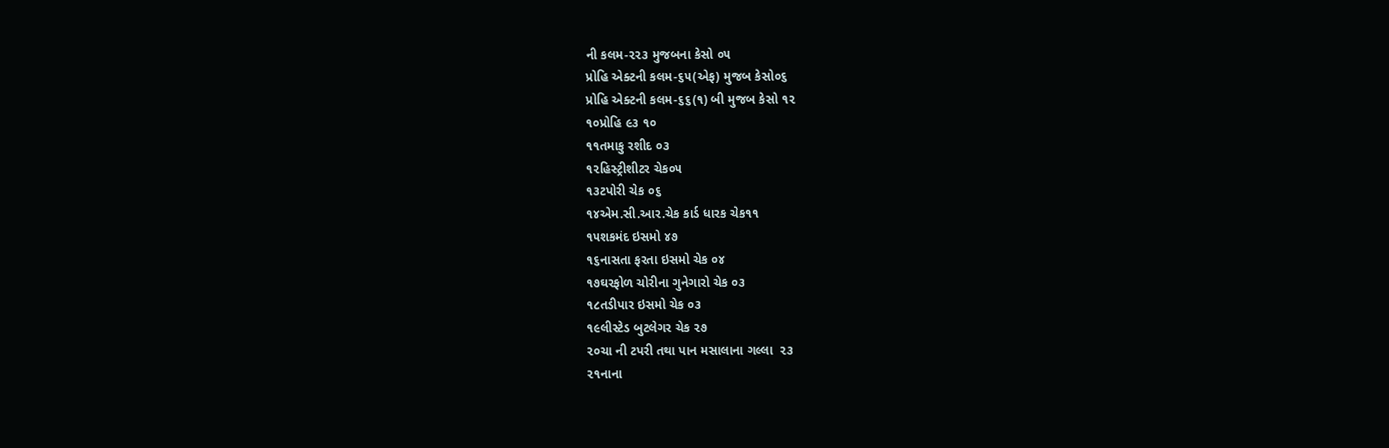ની કલમ-૨૨૩ મુજબના કેસો ૦૫
પ્રોહિ એક્ટની કલમ-૬૫(એફ) મુજબ કેસો૦૬
પ્રોહિ એક્ટની કલમ-૬૬(૧) બી મુજબ કેસો ૧૨
૧૦પ્રોહિ ૯૩ ૧૦
૧૧તમાકુ રશીદ ૦૩
૧૨હિસ્ટ્રીશીટર ચેક૦૫
૧૩ટપોરી ચેક ૦૬
૧૪એમ.સી.આર.ચેક કાર્ડ ધારક ચેક૧૧
૧૫શકમંદ ઇસમો ૪૭
૧૬નાસતા ફરતા ઇસમો ચેક ૦૪
૧૭ઘરફોળ ચોરીના ગુનેગારો ચેક ૦૩
૧૮તડીપાર ઇસમો ચેક ૦૩
૧૯લીસ્ટેડ બુટલેગર ચેક ૨૭
૨૦ચા ની ટપરી તથા પાન મસાલાના ગલ્લા  ૨૩
૨૧નાના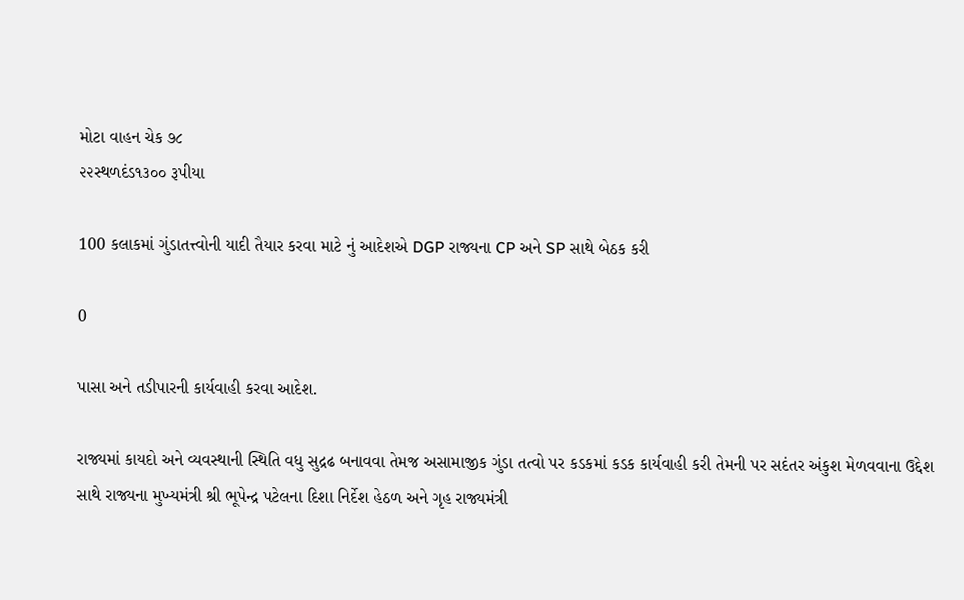મોટા વાહન ચેક ૭૮
૨૨સ્થળદંડ૧૩૦૦ રૂપીયા

100 કલાકમાં ગુંડાતત્ત્વોની યાદી તૈયાર કરવા માટે નું આદેશએ DGP રાજ્યના CP અને SP સાથે બેઠક કરી

0

પાસા અને તડીપારની કાર્યવાહી કરવા આદેશ.

રાજ્યમાં કાયદો અને વ્યવસ્થાની સ્થિતિ વધુ સુદ્રઢ બનાવવા તેમજ અસામાજીક ગુંડા તત્વો પર કડકમાં કડક કાર્યવાહી કરી તેમની પર સદંતર અંકુશ મેળવવાના ઉદ્દેશ સાથે રાજ્યના મુખ્યમંત્રી શ્રી ભૂપેન્દ્ર પટેલના દિશા નિર્દેશ હેઠળ અને ગૃહ રાજ્યમંત્રી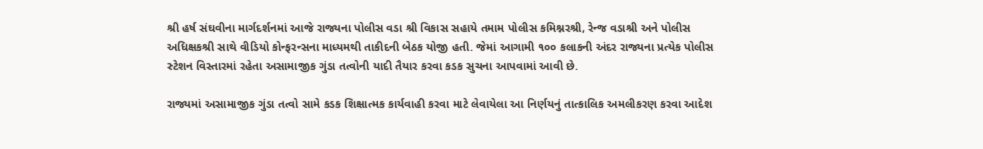શ્રી હર્ષ સંઘવીના માર્ગદર્શનમાં આજે રાજ્યના પોલીસ વડા શ્રી વિકાસ સહાયે તમામ પોલીસ કમિશ્નરશ્રી, રેન્જ વડાશ્રી અને પોલીસ અધિક્ષકશ્રી સાથે વીડિયો કોન્ફરન્સના માધ્યમથી તાકીદની બેઠક યોજી હતી. જેમાં આગામી ૧૦૦ કલાકની અંદર રાજ્યના પ્રત્યેક પોલીસ સ્ટેશન વિસ્તારમાં રહેતા અસામાજીક ગુંડા તત્વોની યાદી તૈયાર કરવા કડક સુચના આપવામાં આવી છે.

રાજ્યમાં અસામાજીક ગુંડા તત્વો સામે કડક શિક્ષાત્મક કાર્યવાહી કરવા માટે લેવાયેલા આ નિર્ણયનું તાત્કાલિક અમલીકરણ કરવા આદેશ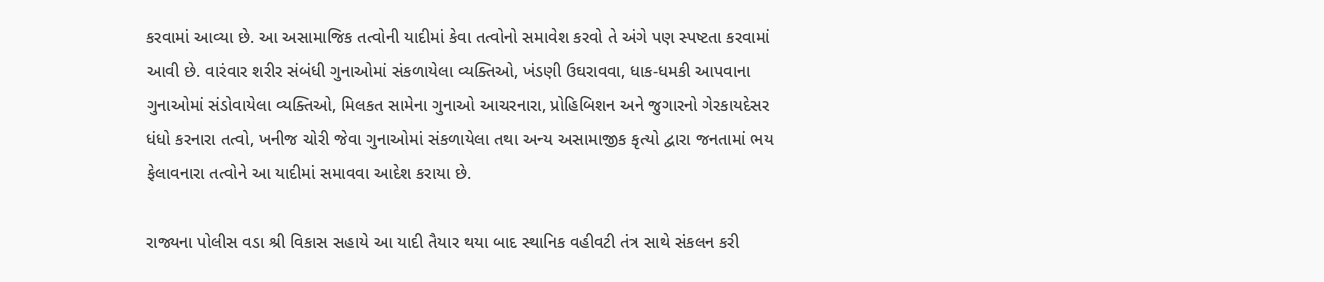કરવામાં આવ્યા છે. આ અસામાજિક તત્વોની યાદીમાં કેવા તત્વોનો સમાવેશ કરવો તે અંગે પણ સ્પષ્ટતા કરવામાં આવી છે. વારંવાર શરીર સંબંધી ગુનાઓમાં સંકળાયેલા વ્યક્તિઓ, ખંડણી ઉઘરાવવા, ધાક-ધમકી આપવાના ગુનાઓમાં સંડોવાયેલા વ્યક્તિઓ, મિલકત સામેના ગુનાઓ આચરનારા, પ્રોહિબિશન અને જુગારનો ગેરકાયદેસર ધંધો કરનારા તત્વો, ખનીજ ચોરી જેવા ગુનાઓમાં સંકળાયેલા તથા અન્ય અસામાજીક કૃત્યો દ્વારા જનતામાં ભય ફેલાવનારા તત્વોને આ યાદીમાં સમાવવા આદેશ કરાયા છે.

રાજ્યના પોલીસ વડા શ્રી વિકાસ સહાયે આ યાદી તૈયાર થયા બાદ સ્થાનિક વહીવટી તંત્ર સાથે સંકલન કરી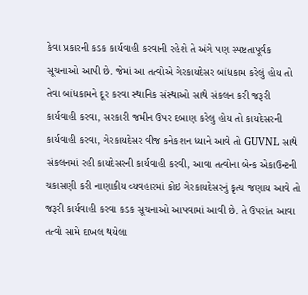કેવા પ્રકારની કડક કાર્યવાહી કરવાની રહેશે તે અંગે પણ સ્પષ્ટતાપૂર્વક સૂચનાઓ આપી છે. જેમાં આ તત્વોએ ગેરકાયદેસર બાંધકામ કરેલું હોય તો તેવા બાંધકામને દૂર કરવા સ્થાનિક સંસ્થાઓ સાથે સંકલન કરી જરૂરી કાર્યવાહી કરવા, સરકારી જમીન ઉપર દબાણ કરેલુ હોય તો કાયદેસરની કાર્યવાહી કરવા, ગેરકાયદેસર વીજ કનેકશન ધ્યાને આવે તો GUVNL સાથે સંકલનમાં રહી કાયદેસરની કાર્યવાહી કરવી, આવા તત્વોના બેન્ક એકાઉન્ટની ચકાસણી કરી નાણાકીય વ્યવહારમાં કોઇ ગેરકાયદેસરનું કૃત્ય જણાય આવે તો જરૂરી કાર્યવાહી કરવા કડક સૂચનાઓ આપવામાં આવી છે. તે ઉપરાંત આવા તત્વો સામે દાખલ થયેલા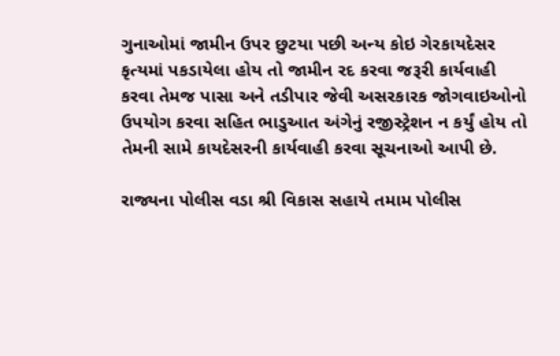ગુનાઓમાં જામીન ઉપર છુટયા પછી અન્ય કોઇ ગેરકાયદેસર કૃત્યમાં પકડાયેલા હોય તો જામીન રદ કરવા જરૂરી કાર્યવાહી કરવા તેમજ પાસા અને તડીપાર જેવી અસરકારક જોગવાઇઓનો ઉપયોગ કરવા સહિત ભાડુઆત અંગેનું રજીસ્ટ્રેશન ન કર્યું હોય તો તેમની સામે કાયદેસરની કાર્યવાહી કરવા સૂચનાઓ આપી છે.

રાજ્યના પોલીસ વડા શ્રી વિકાસ સહાયે તમામ પોલીસ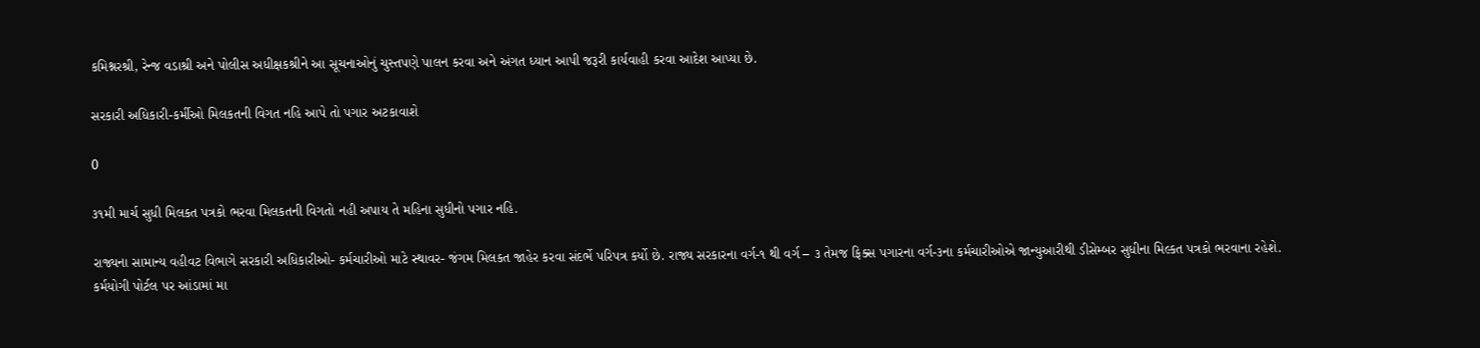કમિશ્નરશ્રી, રેન્જ વડાશ્રી અને પોલીસ અધીક્ષકશ્રીને આ સૂચનાઓનું ચુસ્તપણે પાલન કરવા અને અંગત ધ્યાન આપી જરૂરી કાર્યવાહી કરવા આદેશ આપ્યા છે.

સરકારી અધિકારી-કર્મીઓ મિલકતની વિગત નહિ આપે તો પગાર અટકાવાશે

0

૩૧મી માર્ચ સુધી મિલકત પત્રકો ભરવા મિલકતની વિગતો નહી અપાય તે મહિના સુધીનો પગાર નહિ.

રાજ્યના સામાન્ય વહીવટ વિભાગે સરકારી અધિકારીઓ- કર્મચારીઓ માટે સ્થાવર- જંગમ મિલકત જાહેર કરવા સંદર્ભે પરિપત્ર કર્યો છે. રાજ્ય સરકારના વર્ગ-૧ થી વર્ગ – ૩ તેમજ ફિક્સ પગારના વર્ગ-૩ના કર્મચારીઓએ જાન્યુઆરીથી ડીસેમ્બર સુધીના મિલ્કત પત્રકો ભરવાના રહેશે. કર્મયોગી પોર્ટલ પર આંડામાં મા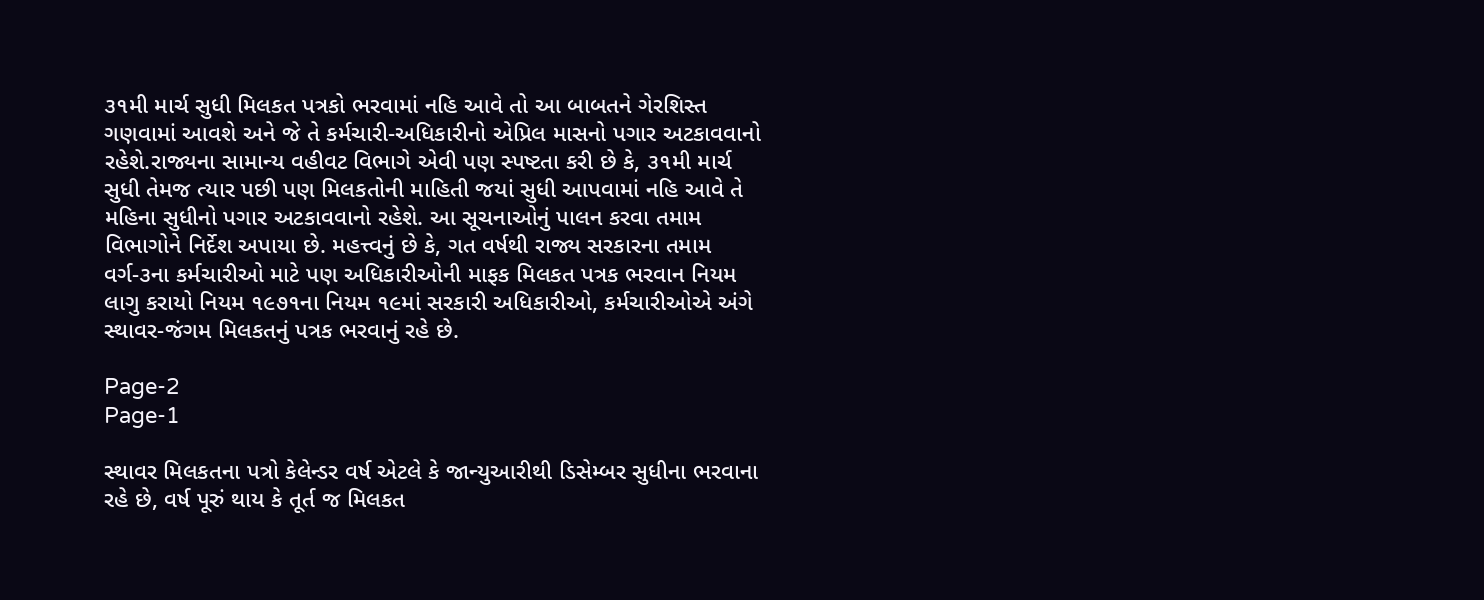૩૧મી માર્ચ સુધી મિલકત પત્રકો ભરવામાં નહિ આવે તો આ બાબતને ગેરશિસ્ત ગણવામાં આવશે અને જે તે કર્મચારી-અધિકારીનો એપ્રિલ માસનો પગાર અટકાવવાનો રહેશે.રાજ્યના સામાન્ય વહીવટ વિભાગે એવી પણ સ્પષ્ટતા કરી છે કે, ૩૧મી માર્ચ સુધી તેમજ ત્યાર પછી પણ મિલકતોની માહિતી જયાં સુધી આપવામાં નહિ આવે તે મહિના સુધીનો પગાર અટકાવવાનો રહેશે. આ સૂચનાઓનું પાલન કરવા તમામ વિભાગોને નિર્દેશ અપાયા છે. મહત્ત્વનું છે કે, ગત વર્ષથી રાજ્ય સરકારના તમામ વર્ગ-૩ના કર્મચારીઓ માટે પણ અધિકારીઓની માફક મિલકત પત્રક ભરવાન નિયમ લાગુ કરાયો નિયમ ૧૯૭૧ના નિયમ ૧૯માં સરકારી અધિકારીઓ, કર્મચારીઓએ અંગે સ્થાવર-જંગમ મિલકતનું પત્રક ભરવાનું રહે છે.

Page-2
Page-1

સ્થાવર મિલકતના પત્રો કેલેન્ડર વર્ષ એટલે કે જાન્યુઆરીથી ડિસેમ્બર સુધીના ભરવાના રહે છે, વર્ષ પૂરું થાય કે તૂર્ત જ મિલકત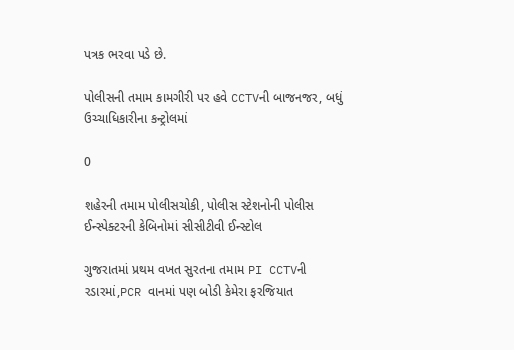પત્રક ભરવા પડે છે.

પોલીસની તમામ કામગીરી પર હવે CCTVની બાજનજર, બધું ઉચ્ચાધિકારીના કન્ટ્રોલમાં

0

શહેરની તમામ પોલીસચોકી, પોલીસ સ્ટેશનોની પોલીસ ઈન્સ્પેક્ટરની કેબિનોમાં સીસીટીવી ઈન્સ્ટોલ

ગુજરાતમાં પ્રથમ વખત સુરતના તમામ PI CCTVની રડારમાં,PCR વાનમાં પણ બોડી કેમેરા ફરજિયાત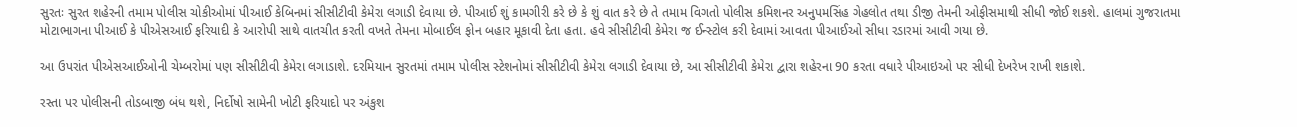સુરતઃ સુરત શહેરની તમામ પોલીસ ચોકીઓમાં પીઆઈ કેબિનમાં સીસીટીવી કેમેરા લગાડી દેવાયા છે. પીઆઈ શું કામગીરી કરે છે કે શું વાત કરે છે તે તમામ વિગતો પોલીસ કમિશનર અનુપમસિંહ ગેહલોત તથા ડીજી તેમની ઓફીસમાથી સીધી જોઈ શકશે. હાલમાં ગુજરાતમા મોટાભાગના પીઆઈ કે પીએસઆઈ ફરિયાદી કે આરોપી સાથે વાતચીત કરતી વખતે તેમના મોબાઈલ ફોન બહાર મૂકાવી દેતા હતા. હવે સીસીટીવી કેમેરા જ ઈન્સ્ટોલ કરી દેવામાં આવતા પીઆઈઓ સીધા રડારમાં આવી ગયા છે.

આ ઉપરાંત પીએસઆઈઓની ચેમ્બરોમાં પણ સીસીટીવી કેમેરા લગાડાશે. દરમિયાન સુરતમાં તમામ પોલીસ સ્ટેશનોમાં સીસીટીવી કેમેરા લગાડી દેવાયા છે, આ સીસીટીવી કેમેરા દ્વારા શહેરના 90 કરતા વધારે પીઆઇઓ પર સીધી દેખરેખ રાખી શકાશે.

રસ્તા પર પોલીસની તોડબાજી બંધ થશે, નિર્દોષો સામેની ખોટી ફરિયાદો પર અંકુશ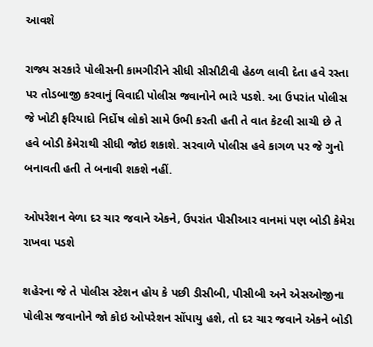આવશે

રાજ્ય સરકારે પોલીસની કામગીરીને સીધી સીસીટીવી હેઠળ લાવી દેતા હવે રસ્તા પર તોડબાજી કરવાનું વિવાદી પોલીસ જવાનોને ભારે પડશે. આ ઉપરાંત પોલીસ જે ખોટી ફરિયાદો નિર્દોષ લોકો સામે ઉભી કરતી હતી તે વાત કેટલી સાચી છે તે હવે બોડી કેમેરાથી સીધી જોઇ શકાશે. સરવાળે પોલીસ હવે કાગળ પર જે ગુનો બનાવતી હતી તે બનાવી શકશે નહીં.

ઓપરેશન વેળા દર ચાર જવાને એકને, ઉપરાંત પીસીઆર વાનમાં પણ બોડી કેમેરા રાખવા પડશે

શહેરના જે તે પોલીસ સ્ટેશન હોય કે પછી ડીસીબી, પીસીબી અને એસઓજીના પોલીસ જવાનોને જો કોઇ ઓપરેશન સોંપાયુ હશે, તો દર ચાર જવાને એકને બોડી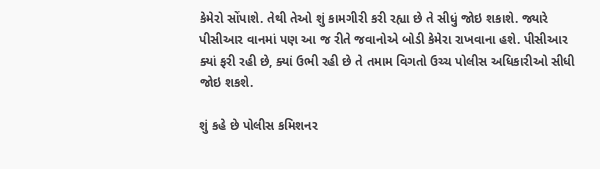કેમેરો સોંપાશે. તેથી તેઓ શું કામગીરી કરી રહ્યા છે તે સીધું જોઇ શકાશે. જ્યારે પીસીઆર વાનમાં પણ આ જ રીતે જવાનોએ બોડી કેમેરા રાખવાના હશે. પીસીઆર ક્યાં ફરી રહી છે, ક્યાં ઉભી રહી છે તે તમામ વિગતો ઉચ્ચ પોલીસ અધિકારીઓ સીધી જોઇ શકશે.

શું કહે છે પોલીસ કમિશનર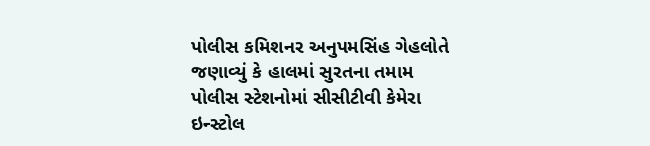પોલીસ કમિશનર અનુપમસિંહ ગેહલોતે જણાવ્યું કે હાલમાં સુરતના તમામ પોલીસ સ્ટેશનોમાં સીસીટીવી કેમેરા ઇન્સ્ટોલ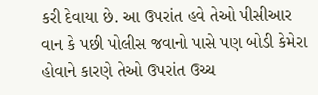કરી દેવાયા છે. આ ઉપરાંત હવે તેઓ પીસીઆર વાન કે પછી પોલીસ જવાનો પાસે પણ બોડી કેમેરા હોવાને કારણે તેઓ ઉપરાંત ઉચ્ચ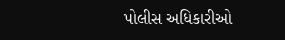પોલીસ અધિકારીઓ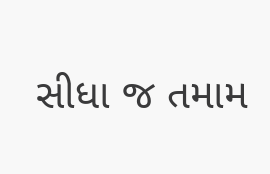સીધા જ તમામ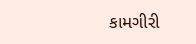કામગીરી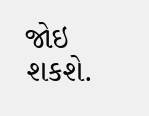જોઇ શકશે.